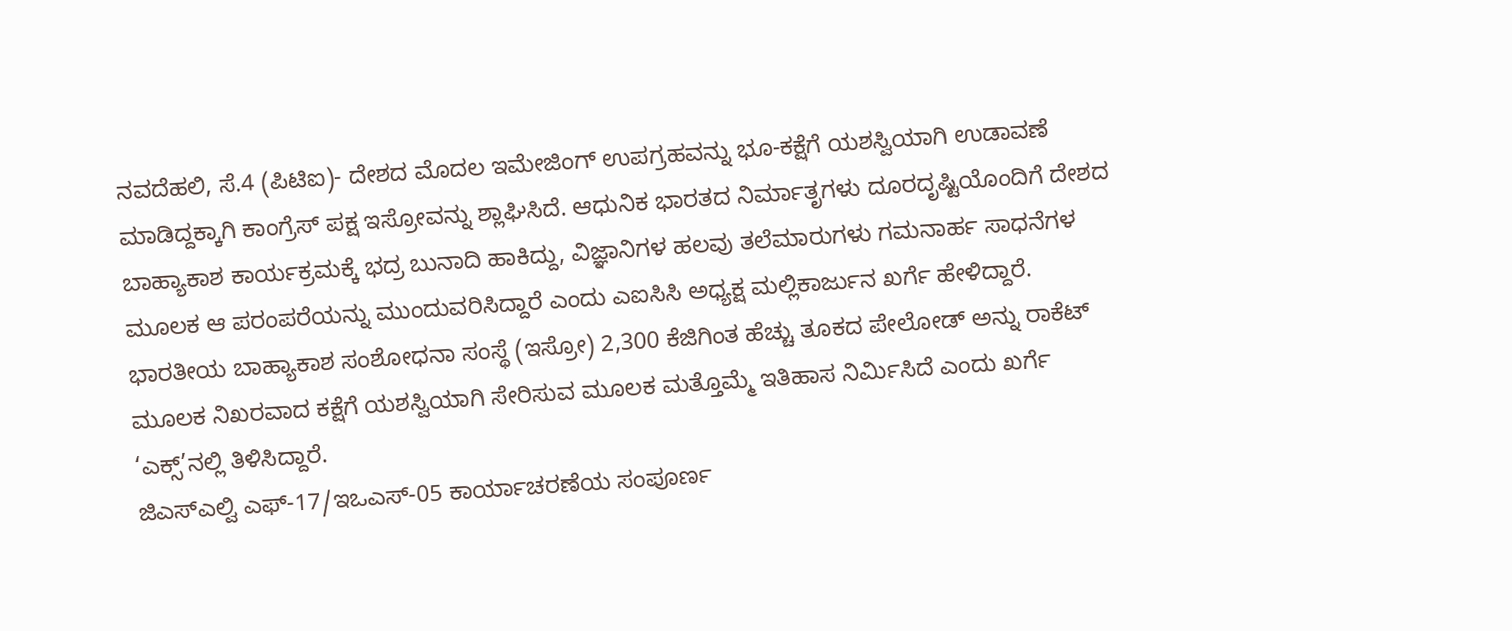ನವದೆಹಲಿ, ಸೆ.4 (ಪಿಟಿಐ)- ದೇಶದ ಮೊದಲ ಇಮೇಜಿಂಗ್ ಉಪಗ್ರಹವನ್ನು ಭೂ-ಕಕ್ಷೆಗೆ ಯಶಸ್ವಿಯಾಗಿ ಉಡಾವಣೆ ಮಾಡಿದ್ದಕ್ಕಾಗಿ ಕಾಂಗ್ರೆಸ್ ಪಕ್ಷ ಇಸ್ರೋವನ್ನು ಶ್ಲಾಘಿಸಿದೆ. ಆಧುನಿಕ ಭಾರತದ ನಿರ್ಮಾತೃಗಳು ದೂರದೃಷ್ಟಿಯೊಂದಿಗೆ ದೇಶದ ಬಾಹ್ಯಾಕಾಶ ಕಾರ್ಯಕ್ರಮಕ್ಕೆ ಭದ್ರ ಬುನಾದಿ ಹಾಕಿದ್ದು, ವಿಜ್ಞಾನಿಗಳ ಹಲವು ತಲೆಮಾರುಗಳು ಗಮನಾರ್ಹ ಸಾಧನೆಗಳ ಮೂಲಕ ಆ ಪರಂಪರೆಯನ್ನು ಮುಂದುವರಿಸಿದ್ದಾರೆ ಎಂದು ಎಐಸಿಸಿ ಅಧ್ಯಕ್ಷ ಮಲ್ಲಿಕಾರ್ಜುನ ಖರ್ಗೆ ಹೇಳಿದ್ದಾರೆ.
ಭಾರತೀಯ ಬಾಹ್ಯಾಕಾಶ ಸಂಶೋಧನಾ ಸಂಸ್ಥೆ (ಇಸ್ರೋ) 2,300 ಕೆಜಿಗಿಂತ ಹೆಚ್ಚು ತೂಕದ ಪೇಲೋಡ್ ಅನ್ನು ರಾಕೆಟ್ ಮೂಲಕ ನಿಖರವಾದ ಕಕ್ಷೆಗೆ ಯಶಸ್ವಿಯಾಗಿ ಸೇರಿಸುವ ಮೂಲಕ ಮತ್ತೊಮ್ಮೆ ಇತಿಹಾಸ ನಿರ್ಮಿಸಿದೆ ಎಂದು ಖರ್ಗೆ ‘ಎಕ್ಸ್’ನಲ್ಲಿ ತಿಳಿಸಿದ್ದಾರೆ.
ಜಿಎಸ್ಎಲ್ವಿ ಎಫ್-17/ಇಒಎಸ್-05 ಕಾರ್ಯಾಚರಣೆಯ ಸಂಪೂರ್ಣ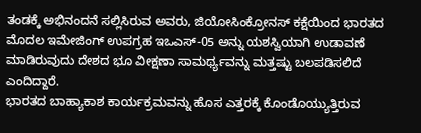ತಂಡಕ್ಕೆ ಅಭಿನಂದನೆ ಸಲ್ಲಿಸಿರುವ ಅವರು, ಜಿಯೋಸಿಂಕ್ರೋನಸ್ ಕಕ್ಷೆಯಿಂದ ಭಾರತದ ಮೊದಲ ಇಮೇಜಿಂಗ್ ಉಪಗ್ರಹ ಇಒಎಸ್-05 ಅನ್ನು ಯಶಸ್ವಿಯಾಗಿ ಉಡಾವಣೆ ಮಾಡಿರುವುದು ದೇಶದ ಭೂ ವೀಕ್ಷಣಾ ಸಾಮರ್ಥ್ಯವನ್ನು ಮತ್ತಷ್ಟು ಬಲಪಡಿಸಲಿದೆ ಎಂದಿದ್ದಾರೆ.
ಭಾರತದ ಬಾಹ್ಯಾಕಾಶ ಕಾರ್ಯಕ್ರಮವನ್ನು ಹೊಸ ಎತ್ತರಕ್ಕೆ ಕೊಂಡೊಯ್ಯುತ್ತಿರುವ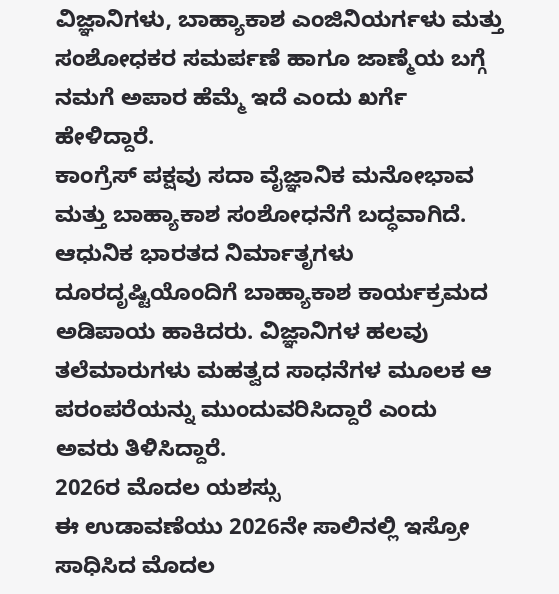ವಿಜ್ಞಾನಿಗಳು, ಬಾಹ್ಯಾಕಾಶ ಎಂಜಿನಿಯರ್ಗಳು ಮತ್ತು ಸಂಶೋಧಕರ ಸಮರ್ಪಣೆ ಹಾಗೂ ಜಾಣ್ಮೆಯ ಬಗ್ಗೆ ನಮಗೆ ಅಪಾರ ಹೆಮ್ಮೆ ಇದೆ ಎಂದು ಖರ್ಗೆ ಹೇಳಿದ್ದಾರೆ.
ಕಾಂಗ್ರೆಸ್ ಪಕ್ಷವು ಸದಾ ವೈಜ್ಞಾನಿಕ ಮನೋಭಾವ ಮತ್ತು ಬಾಹ್ಯಾಕಾಶ ಸಂಶೋಧನೆಗೆ ಬದ್ಧವಾಗಿದೆ. ಆಧುನಿಕ ಭಾರತದ ನಿರ್ಮಾತೃಗಳು ದೂರದೃಷ್ಟಿಯೊಂದಿಗೆ ಬಾಹ್ಯಾಕಾಶ ಕಾರ್ಯಕ್ರಮದ ಅಡಿಪಾಯ ಹಾಕಿದರು. ವಿಜ್ಞಾನಿಗಳ ಹಲವು ತಲೆಮಾರುಗಳು ಮಹತ್ವದ ಸಾಧನೆಗಳ ಮೂಲಕ ಆ ಪರಂಪರೆಯನ್ನು ಮುಂದುವರಿಸಿದ್ದಾರೆ ಎಂದು ಅವರು ತಿಳಿಸಿದ್ದಾರೆ.
2026ರ ಮೊದಲ ಯಶಸ್ಸು
ಈ ಉಡಾವಣೆಯು 2026ನೇ ಸಾಲಿನಲ್ಲಿ ಇಸ್ರೋ ಸಾಧಿಸಿದ ಮೊದಲ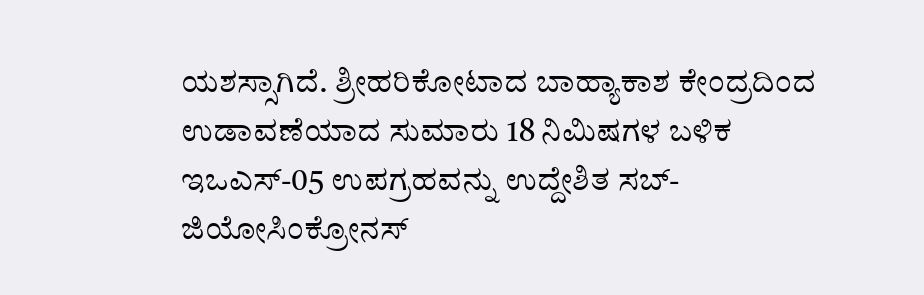ಯಶಸ್ಸಾಗಿದೆ. ಶ್ರೀಹರಿಕೋಟಾದ ಬಾಹ್ಯಾಕಾಶ ಕೇಂದ್ರದಿಂದ ಉಡಾವಣೆಯಾದ ಸುಮಾರು 18 ನಿಮಿಷಗಳ ಬಳಿಕ ಇಒಎಸ್-05 ಉಪಗ್ರಹವನ್ನು ಉದ್ದೇಶಿತ ಸಬ್-ಜಿಯೋಸಿಂಕ್ರೋನಸ್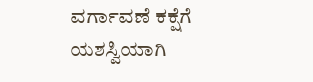ವರ್ಗಾವಣೆ ಕಕ್ಷೆಗೆ ಯಶಸ್ವಿಯಾಗಿ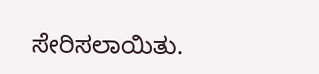ಸೇರಿಸಲಾಯಿತು.